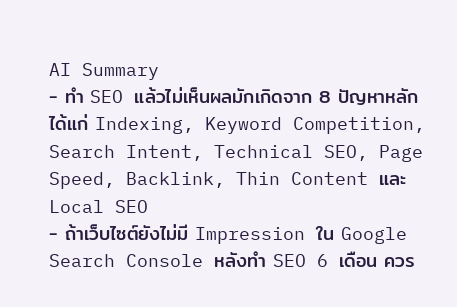AI Summary
- ทำ SEO แล้วไม่เห็นผลมักเกิดจาก 8 ปัญหาหลัก ได้แก่ Indexing, Keyword Competition, Search Intent, Technical SEO, Page Speed, Backlink, Thin Content และ Local SEO
- ถ้าเว็บไซต์ยังไม่มี Impression ใน Google Search Console หลังทำ SEO 6 เดือน ควร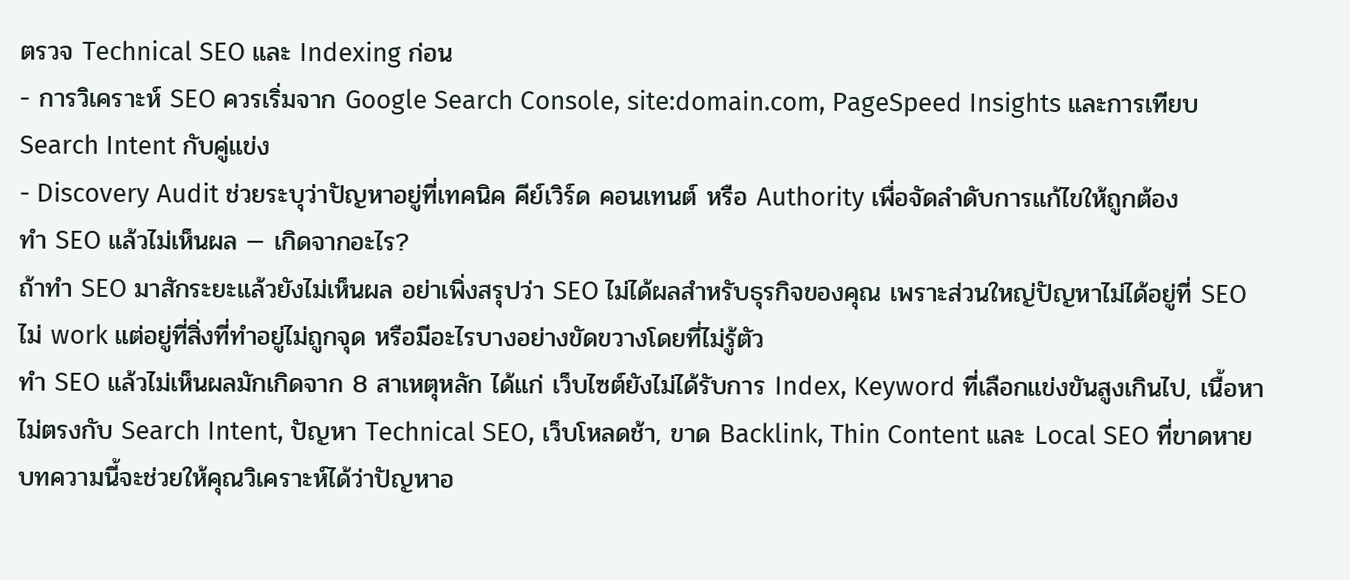ตรวจ Technical SEO และ Indexing ก่อน
- การวิเคราะห์ SEO ควรเริ่มจาก Google Search Console, site:domain.com, PageSpeed Insights และการเทียบ Search Intent กับคู่แข่ง
- Discovery Audit ช่วยระบุว่าปัญหาอยู่ที่เทคนิค คีย์เวิร์ด คอนเทนต์ หรือ Authority เพื่อจัดลำดับการแก้ไขให้ถูกต้อง
ทำ SEO แล้วไม่เห็นผล — เกิดจากอะไร?
ถ้าทำ SEO มาสักระยะแล้วยังไม่เห็นผล อย่าเพิ่งสรุปว่า SEO ไม่ได้ผลสำหรับธุรกิจของคุณ เพราะส่วนใหญ่ปัญหาไม่ได้อยู่ที่ SEO ไม่ work แต่อยู่ที่สิ่งที่ทำอยู่ไม่ถูกจุด หรือมีอะไรบางอย่างขัดขวางโดยที่ไม่รู้ตัว
ทำ SEO แล้วไม่เห็นผลมักเกิดจาก 8 สาเหตุหลัก ได้แก่ เว็บไซต์ยังไม่ได้รับการ Index, Keyword ที่เลือกแข่งขันสูงเกินไป, เนื้อหาไม่ตรงกับ Search Intent, ปัญหา Technical SEO, เว็บโหลดช้า, ขาด Backlink, Thin Content และ Local SEO ที่ขาดหาย
บทความนี้จะช่วยให้คุณวิเคราะห์ได้ว่าปัญหาอ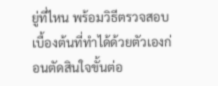ยู่ที่ไหน พร้อมวิธีตรวจสอบเบื้องต้นที่ทำได้ด้วยตัวเองก่อนตัดสินใจขั้นต่อ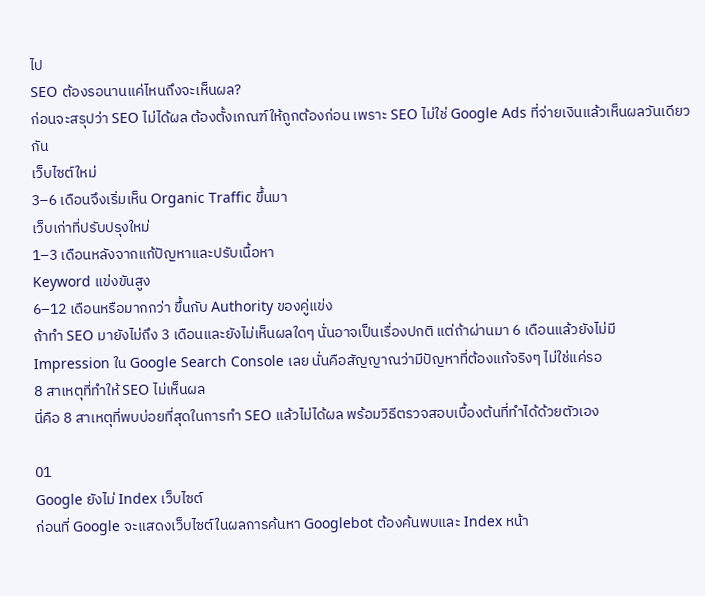ไป
SEO ต้องรอนานแค่ไหนถึงจะเห็นผล?
ก่อนจะสรุปว่า SEO ไม่ได้ผล ต้องตั้งเกณฑ์ให้ถูกต้องก่อน เพราะ SEO ไม่ใช่ Google Ads ที่จ่ายเงินแล้วเห็นผลวันเดียวกัน
เว็บไซต์ใหม่
3–6 เดือนจึงเริ่มเห็น Organic Traffic ขึ้นมา
เว็บเก่าที่ปรับปรุงใหม่
1–3 เดือนหลังจากแก้ปัญหาและปรับเนื้อหา
Keyword แข่งขันสูง
6–12 เดือนหรือมากกว่า ขึ้นกับ Authority ของคู่แข่ง
ถ้าทำ SEO มายังไม่ถึง 3 เดือนและยังไม่เห็นผลใดๆ นั่นอาจเป็นเรื่องปกติ แต่ถ้าผ่านมา 6 เดือนแล้วยังไม่มี Impression ใน Google Search Console เลย นั่นคือสัญญาณว่ามีปัญหาที่ต้องแก้จริงๆ ไม่ใช่แค่รอ
8 สาเหตุที่ทำให้ SEO ไม่เห็นผล
นี่คือ 8 สาเหตุที่พบบ่อยที่สุดในการทำ SEO แล้วไม่ได้ผล พร้อมวิธีตรวจสอบเบื้องต้นที่ทำได้ด้วยตัวเอง

01
Google ยังไม่ Index เว็บไซต์
ก่อนที่ Google จะแสดงเว็บไซต์ในผลการค้นหา Googlebot ต้องค้นพบและ Index หน้า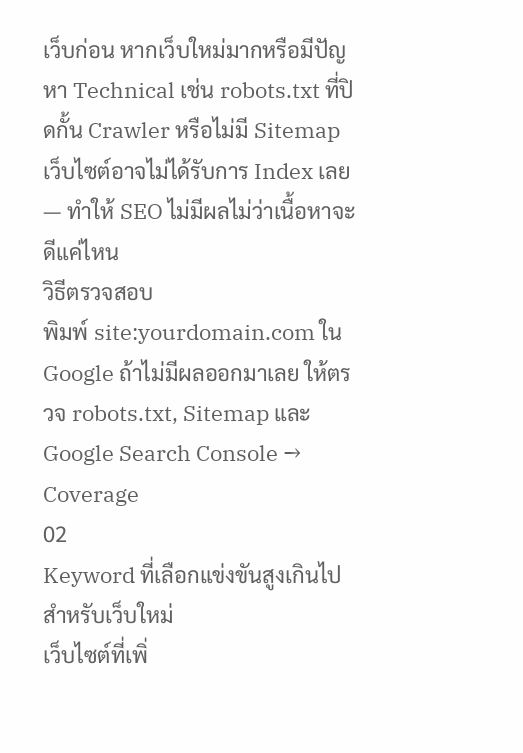เว็บก่อน หากเว็บใหม่มากหรือมีปัญหา Technical เช่น robots.txt ที่ปิดกั้น Crawler หรือไม่มี Sitemap เว็บไซต์อาจไม่ได้รับการ Index เลย — ทำให้ SEO ไม่มีผลไม่ว่าเนื้อหาจะดีแค่ไหน
วิธีตรวจสอบ
พิมพ์ site:yourdomain.com ใน Google ถ้าไม่มีผลออกมาเลย ให้ตรวจ robots.txt, Sitemap และ Google Search Console → Coverage
02
Keyword ที่เลือกแข่งขันสูงเกินไปสำหรับเว็บใหม่
เว็บไซต์ที่เพิ่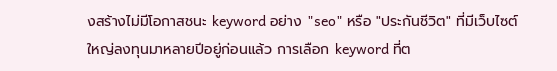งสร้างไม่มีโอกาสชนะ keyword อย่าง "seo" หรือ "ประกันชีวิต" ที่มีเว็บไซต์ใหญ่ลงทุนมาหลายปีอยู่ก่อนแล้ว การเลือก keyword ที่ต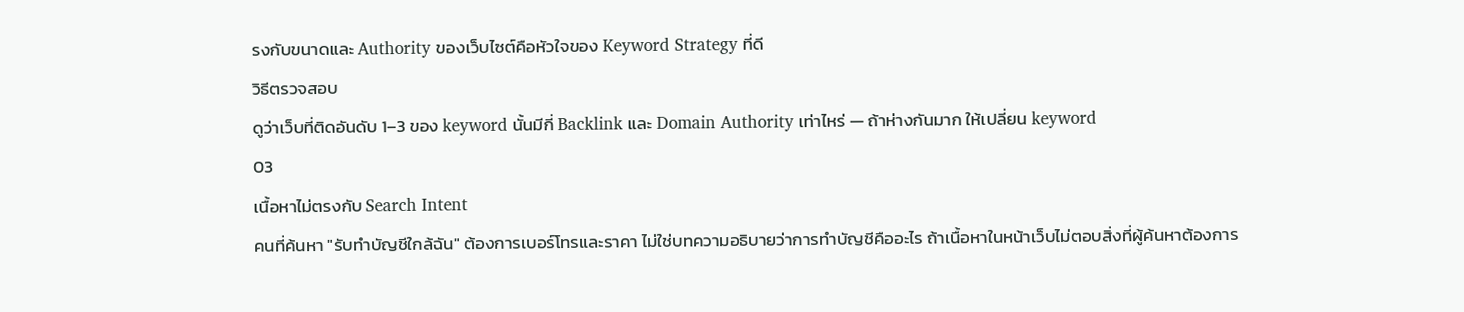รงกับขนาดและ Authority ของเว็บไซต์คือหัวใจของ Keyword Strategy ที่ดี
วิธีตรวจสอบ
ดูว่าเว็บที่ติดอันดับ 1–3 ของ keyword นั้นมีกี่ Backlink และ Domain Authority เท่าไหร่ — ถ้าห่างกันมาก ให้เปลี่ยน keyword
03
เนื้อหาไม่ตรงกับ Search Intent
คนที่ค้นหา "รับทำบัญชีใกล้ฉัน" ต้องการเบอร์โทรและราคา ไม่ใช่บทความอธิบายว่าการทำบัญชีคืออะไร ถ้าเนื้อหาในหน้าเว็บไม่ตอบสิ่งที่ผู้ค้นหาต้องการ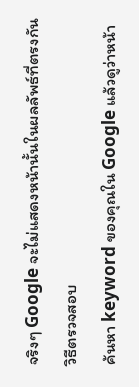จริงๆ Google จะไม่แสดงหน้านั้นในผลลัพธ์ที่ตรงกัน
วิธีตรวจสอบ
ค้นหา keyword ของคุณใน Google แล้วดูว่าหน้า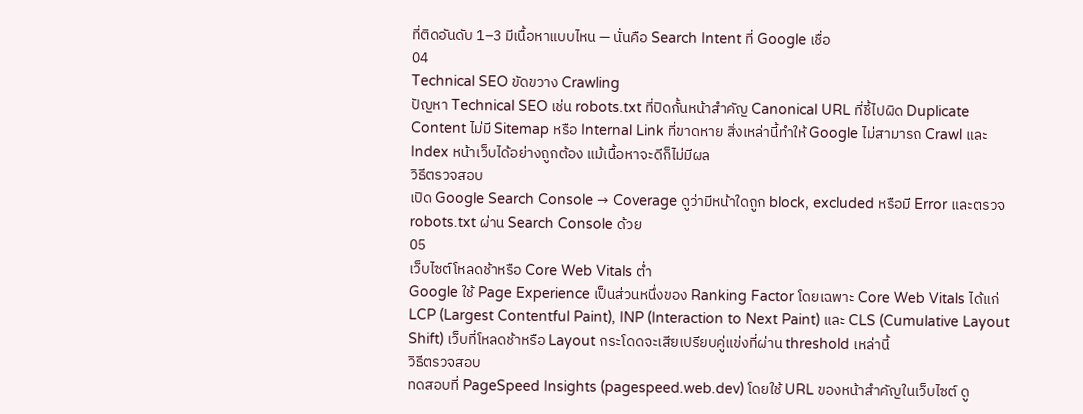ที่ติดอันดับ 1–3 มีเนื้อหาแบบไหน — นั่นคือ Search Intent ที่ Google เชื่อ
04
Technical SEO ขัดขวาง Crawling
ปัญหา Technical SEO เช่น robots.txt ที่ปิดกั้นหน้าสำคัญ Canonical URL ที่ชี้ไปผิด Duplicate Content ไม่มี Sitemap หรือ Internal Link ที่ขาดหาย สิ่งเหล่านี้ทำให้ Google ไม่สามารถ Crawl และ Index หน้าเว็บได้อย่างถูกต้อง แม้เนื้อหาจะดีก็ไม่มีผล
วิธีตรวจสอบ
เปิด Google Search Console → Coverage ดูว่ามีหน้าใดถูก block, excluded หรือมี Error และตรวจ robots.txt ผ่าน Search Console ด้วย
05
เว็บไซต์โหลดช้าหรือ Core Web Vitals ต่ำ
Google ใช้ Page Experience เป็นส่วนหนึ่งของ Ranking Factor โดยเฉพาะ Core Web Vitals ได้แก่ LCP (Largest Contentful Paint), INP (Interaction to Next Paint) และ CLS (Cumulative Layout Shift) เว็บที่โหลดช้าหรือ Layout กระโดดจะเสียเปรียบคู่แข่งที่ผ่าน threshold เหล่านี้
วิธีตรวจสอบ
ทดสอบที่ PageSpeed Insights (pagespeed.web.dev) โดยใช้ URL ของหน้าสำคัญในเว็บไซต์ ดู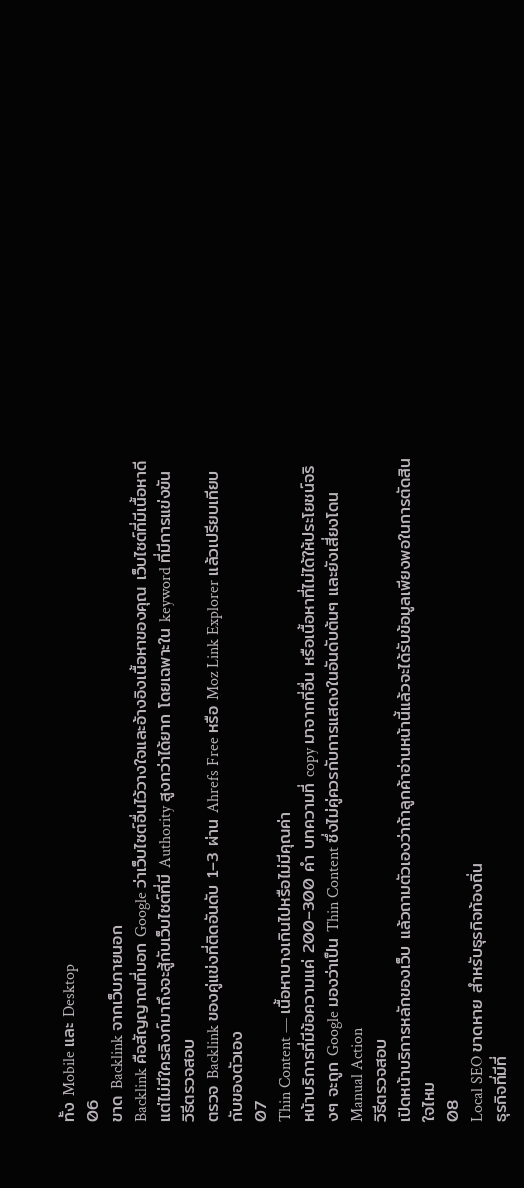ทั้ง Mobile และ Desktop
06
ขาด Backlink จากเว็บภายนอก
Backlink คือสัญญาณที่บอก Google ว่าเว็บไซต์อื่นไว้วางใจและอ้างอิงเนื้อหาของคุณ เว็บไซต์ที่มีเนื้อหาดีแต่ไม่มีใครลิงก์มาถึงจะสู้กับเว็บไซต์ที่มี Authority สูงกว่าได้ยาก โดยเฉพาะใน keyword ที่มีการแข่งขัน
วิธีตรวจสอบ
ตรวจ Backlink ของคู่แข่งที่ติดอันดับ 1–3 ผ่าน Ahrefs Free หรือ Moz Link Explorer แล้วเปรียบเทียบกับของตัวเอง
07
Thin Content — เนื้อหาบางเกินไปหรือไม่มีคุณค่า
หน้าบริการที่มีข้อความแค่ 200–300 คำ บทความที่ copy มาจากที่อื่น หรือเนื้อหาที่ไม่ได้ให้ประโยชน์จริงๆ จะถูก Google มองว่าเป็น Thin Content ซึ่งไม่คู่ควรกับการแสดงในอันดับต้นๆ และยังเสี่ยงโดน Manual Action
วิธีตรวจสอบ
เปิดหน้าบริการหลักของเว็บ แล้วถามตัวเองว่าถ้าลูกค้าอ่านหน้านี้แล้วจะได้รับข้อมูลเพียงพอในการตัดสินใจไหม
08
Local SEO ขาดหาย สำหรับธุรกิจท้องถิ่น
ธุรกิจที่มีที่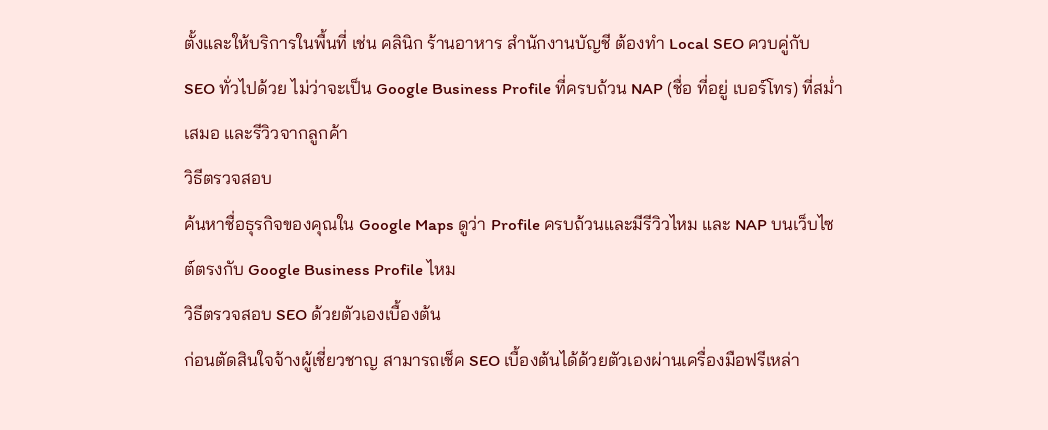ตั้งและให้บริการในพื้นที่ เช่น คลินิก ร้านอาหาร สำนักงานบัญชี ต้องทำ Local SEO ควบคู่กับ SEO ทั่วไปด้วย ไม่ว่าจะเป็น Google Business Profile ที่ครบถ้วน NAP (ชื่อ ที่อยู่ เบอร์โทร) ที่สม่ำเสมอ และรีวิวจากลูกค้า
วิธีตรวจสอบ
ค้นหาชื่อธุรกิจของคุณใน Google Maps ดูว่า Profile ครบถ้วนและมีรีวิวไหม และ NAP บนเว็บไซต์ตรงกับ Google Business Profile ไหม
วิธีตรวจสอบ SEO ด้วยตัวเองเบื้องต้น
ก่อนตัดสินใจจ้างผู้เชี่ยวชาญ สามารถเช็ค SEO เบื้องต้นได้ด้วยตัวเองผ่านเครื่องมือฟรีเหล่า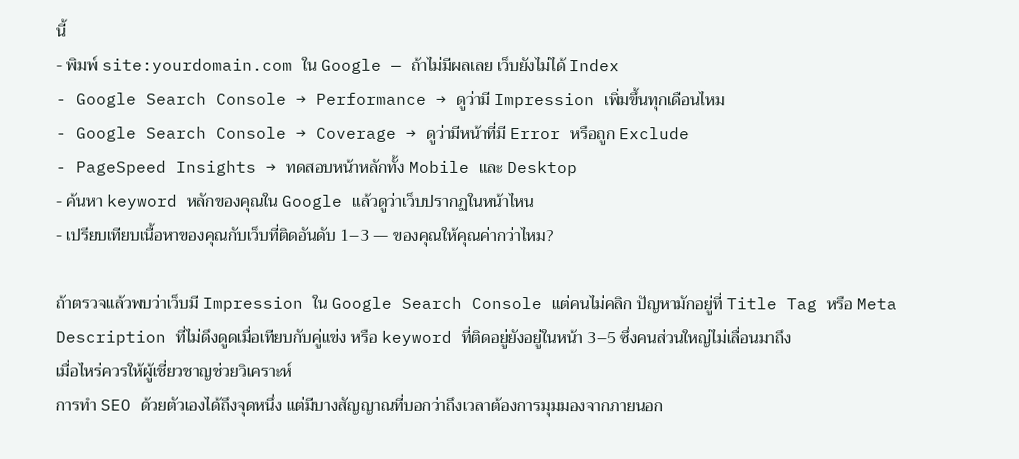นี้
- พิมพ์ site:yourdomain.com ใน Google — ถ้าไม่มีผลเลย เว็บยังไม่ได้ Index
- Google Search Console → Performance → ดูว่ามี Impression เพิ่มขึ้นทุกเดือนไหม
- Google Search Console → Coverage → ดูว่ามีหน้าที่มี Error หรือถูก Exclude
- PageSpeed Insights → ทดสอบหน้าหลักทั้ง Mobile และ Desktop
- ค้นหา keyword หลักของคุณใน Google แล้วดูว่าเว็บปรากฏในหน้าไหน
- เปรียบเทียบเนื้อหาของคุณกับเว็บที่ติดอันดับ 1–3 — ของคุณให้คุณค่ากว่าไหม?

ถ้าตรวจแล้วพบว่าเว็บมี Impression ใน Google Search Console แต่คนไม่คลิก ปัญหามักอยู่ที่ Title Tag หรือ Meta Description ที่ไม่ดึงดูดเมื่อเทียบกับคู่แข่ง หรือ keyword ที่ติดอยู่ยังอยู่ในหน้า 3–5 ซึ่งคนส่วนใหญ่ไม่เลื่อนมาถึง
เมื่อไหร่ควรให้ผู้เชี่ยวชาญช่วยวิเคราะห์
การทำ SEO ด้วยตัวเองได้ถึงจุดหนึ่ง แต่มีบางสัญญาณที่บอกว่าถึงเวลาต้องการมุมมองจากภายนอก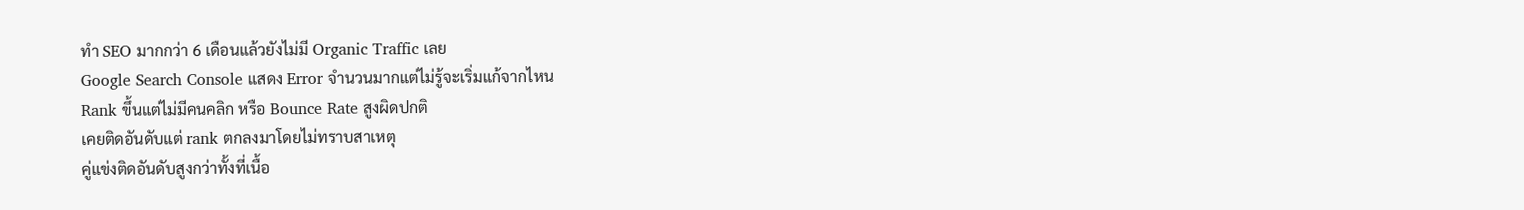ทำ SEO มากกว่า 6 เดือนแล้วยังไม่มี Organic Traffic เลย
Google Search Console แสดง Error จำนวนมากแต่ไม่รู้จะเริ่มแก้จากไหน
Rank ขึ้นแต่ไม่มีคนคลิก หรือ Bounce Rate สูงผิดปกติ
เคยติดอันดับแต่ rank ตกลงมาโดยไม่ทราบสาเหตุ
คู่แข่งติดอันดับสูงกว่าทั้งที่เนื้อ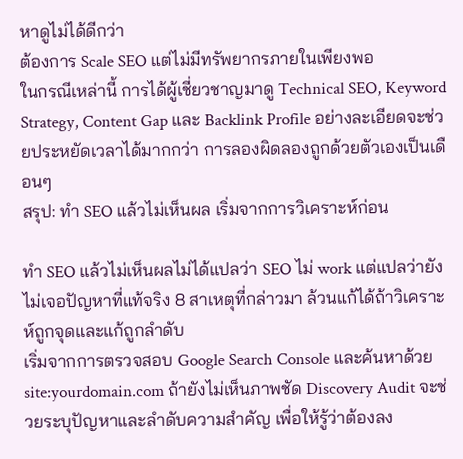หาดูไม่ได้ดีกว่า
ต้องการ Scale SEO แต่ไม่มีทรัพยากรภายในเพียงพอ
ในกรณีเหล่านี้ การได้ผู้เชี่ยวชาญมาดู Technical SEO, Keyword Strategy, Content Gap และ Backlink Profile อย่างละเอียดจะช่วยประหยัดเวลาได้มากกว่า การลองผิดลองถูกด้วยตัวเองเป็นเดือนๆ
สรุป: ทำ SEO แล้วไม่เห็นผล เริ่มจากการวิเคราะห์ก่อน

ทำ SEO แล้วไม่เห็นผลไม่ได้แปลว่า SEO ไม่ work แต่แปลว่ายังไม่เจอปัญหาที่แท้จริง 8 สาเหตุที่กล่าวมา ล้วนแก้ได้ถ้าวิเคราะห์ถูกจุดและแก้ถูกลำดับ
เริ่มจากการตรวจสอบ Google Search Console และค้นหาด้วย site:yourdomain.com ถ้ายังไม่เห็นภาพชัด Discovery Audit จะช่วยระบุปัญหาและลำดับความสำคัญ เพื่อให้รู้ว่าต้องลง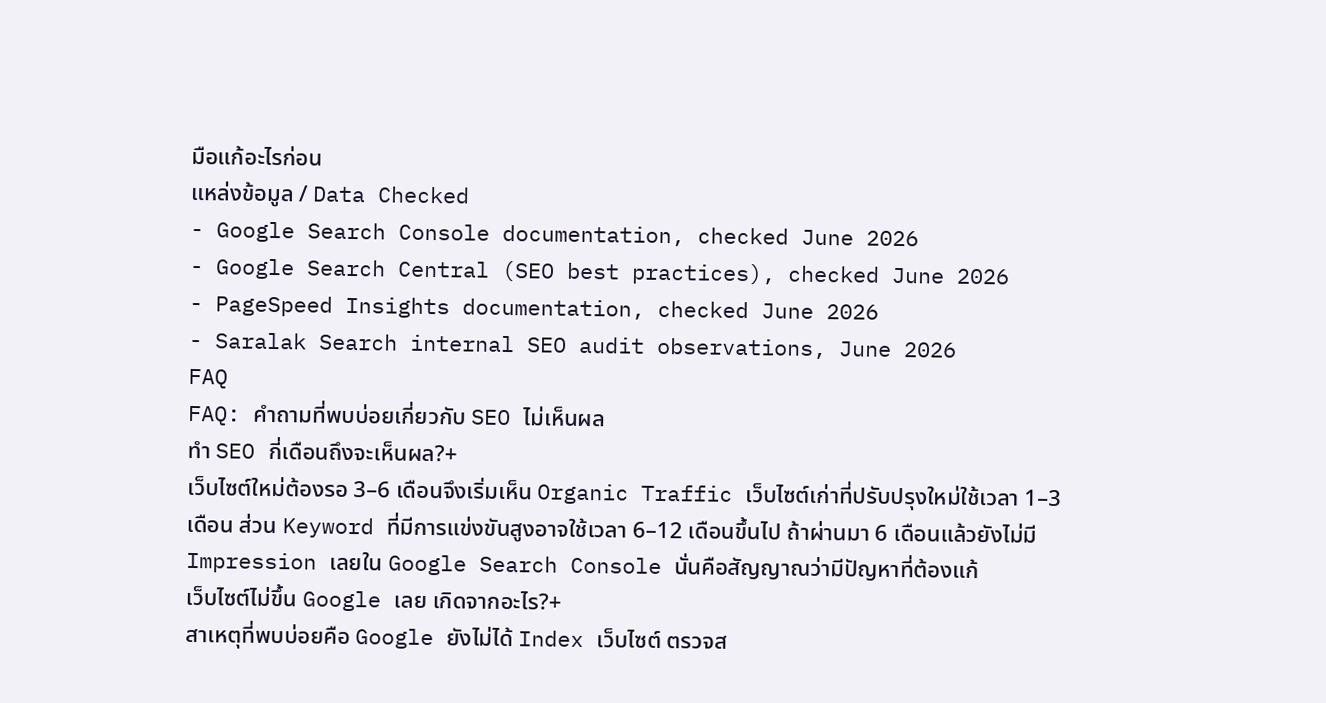มือแก้อะไรก่อน
แหล่งข้อมูล / Data Checked
- Google Search Console documentation, checked June 2026
- Google Search Central (SEO best practices), checked June 2026
- PageSpeed Insights documentation, checked June 2026
- Saralak Search internal SEO audit observations, June 2026
FAQ
FAQ: คำถามที่พบบ่อยเกี่ยวกับ SEO ไม่เห็นผล
ทำ SEO กี่เดือนถึงจะเห็นผล?+
เว็บไซต์ใหม่ต้องรอ 3–6 เดือนจึงเริ่มเห็น Organic Traffic เว็บไซต์เก่าที่ปรับปรุงใหม่ใช้เวลา 1–3 เดือน ส่วน Keyword ที่มีการแข่งขันสูงอาจใช้เวลา 6–12 เดือนขึ้นไป ถ้าผ่านมา 6 เดือนแล้วยังไม่มี Impression เลยใน Google Search Console นั่นคือสัญญาณว่ามีปัญหาที่ต้องแก้
เว็บไซต์ไม่ขึ้น Google เลย เกิดจากอะไร?+
สาเหตุที่พบบ่อยคือ Google ยังไม่ได้ Index เว็บไซต์ ตรวจส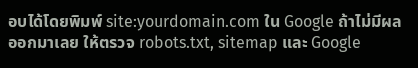อบได้โดยพิมพ์ site:yourdomain.com ใน Google ถ้าไม่มีผลออกมาเลย ให้ตรวจ robots.txt, sitemap และ Google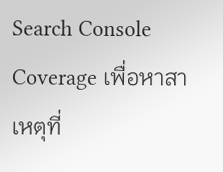Search Console Coverage เพื่อหาสาเหตุที่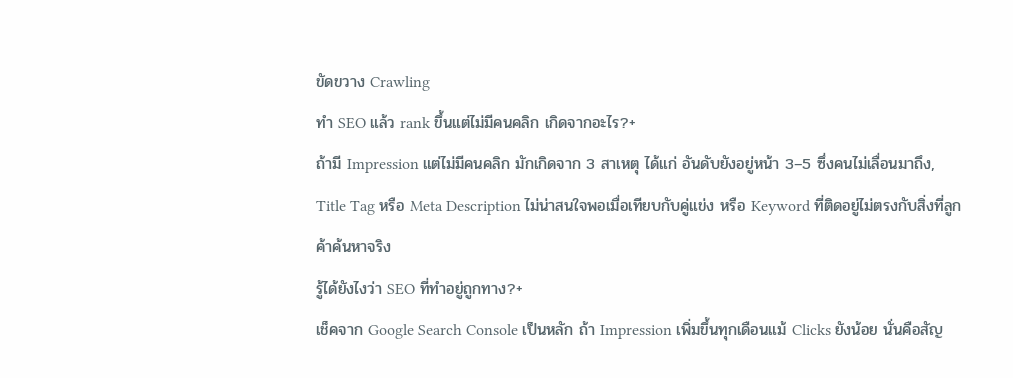ขัดขวาง Crawling
ทำ SEO แล้ว rank ขึ้นแต่ไม่มีคนคลิก เกิดจากอะไร?+
ถ้ามี Impression แต่ไม่มีคนคลิก มักเกิดจาก 3 สาเหตุ ได้แก่ อันดับยังอยู่หน้า 3–5 ซึ่งคนไม่เลื่อนมาถึง, Title Tag หรือ Meta Description ไม่น่าสนใจพอเมื่อเทียบกับคู่แข่ง หรือ Keyword ที่ติดอยู่ไม่ตรงกับสิ่งที่ลูกค้าค้นหาจริง
รู้ได้ยังไงว่า SEO ที่ทำอยู่ถูกทาง?+
เช็คจาก Google Search Console เป็นหลัก ถ้า Impression เพิ่มขึ้นทุกเดือนแม้ Clicks ยังน้อย นั่นคือสัญ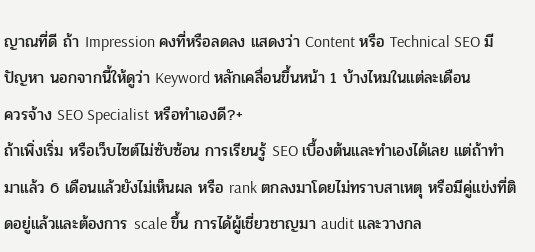ญาณที่ดี ถ้า Impression คงที่หรือลดลง แสดงว่า Content หรือ Technical SEO มีปัญหา นอกจากนี้ให้ดูว่า Keyword หลักเคลื่อนขึ้นหน้า 1 บ้างไหมในแต่ละเดือน
ควรจ้าง SEO Specialist หรือทำเองดี?+
ถ้าเพิ่งเริ่ม หรือเว็บไซต์ไม่ซับซ้อน การเรียนรู้ SEO เบื้องต้นและทำเองได้เลย แต่ถ้าทำมาแล้ว 6 เดือนแล้วยังไม่เห็นผล หรือ rank ตกลงมาโดยไม่ทราบสาเหตุ หรือมีคู่แข่งที่ติดอยู่แล้วและต้องการ scale ขึ้น การได้ผู้เชี่ยวชาญมา audit และวางกล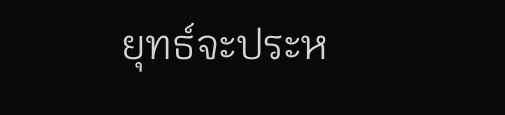ยุทธ์จะประห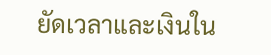ยัดเวลาและเงินใน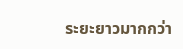ระยะยาวมากกว่า